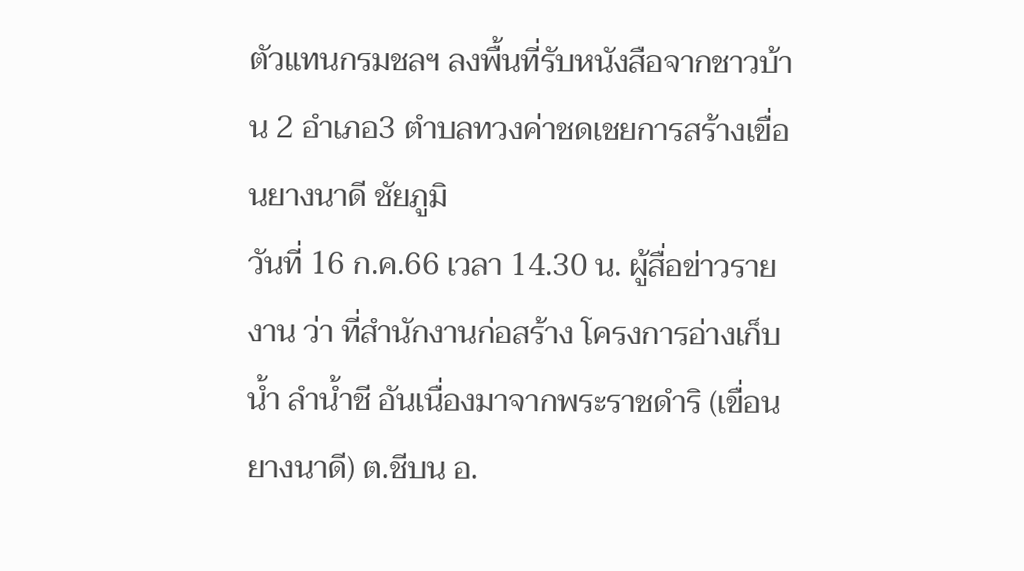ตัวแทนกรมชลฯ ลงพื้นที่รับหนังสือจากชาวบ้าน 2 อำเภอ3 ตำบลทวงค่าชดเชยการสร้างเขื่อนยางนาดี ชัยภูมิ
วันที่ 16 ก.ค.66 เวลา 14.30 น. ผู้สื่อข่าวรายงาน ว่า ที่สำนักงานก่อสร้าง โครงการอ่างเก็บน้ำ ลำน้ำชี อันเนื่องมาจากพระราชดำริ (เขื่อนยางนาดี) ต.ชีบน อ.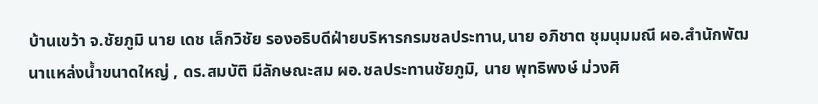บ้านเขว้า จ.ชัยภูมิ นาย เดช เล็กวิชัย รองอธิบดีฝ่ายบริหารกรมชลประทาน,นาย อภิชาต ชุมนุมมณี ผอ.สำนักพัฒนาแหล่งน้ำขนาดใหญ่ , ดร.สมบัติ มีลักษณะสม ผอ.ชลประทานชัยภูมิ, นาย พุทธิพงษ์ ม่วงศิ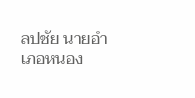ลปชัย นายอำเภอหนอง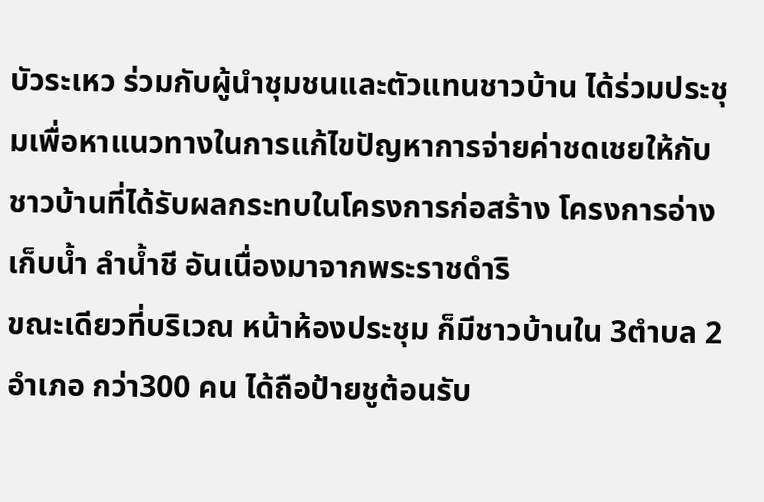บัวระเหว ร่วมกับผู้นำชุมชนและตัวแทนชาวบ้าน ได้ร่วมประชุมเพื่อหาแนวทางในการแก้ไขปัญหาการจ่ายค่าชดเชยให้กับชาวบ้านที่ได้รับผลกระทบในโครงการก่อสร้าง โครงการอ่างเก็บน้ำ ลำน้ำชี อันเนื่องมาจากพระราชดำริ
ขณะเดียวที่บริเวณ หน้าห้องประชุม ก็มีชาวบ้านใน 3ตำบล 2 อำเภอ กว่า300 คน ได้ถือป้ายชูต้อนรับ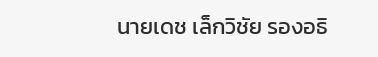นายเดช เล็กวิชัย รองอธิ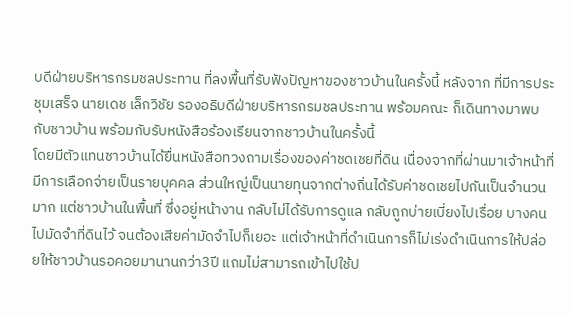บดีฝ่ายบริหารกรมชลประทาน ที่ลงพื้นที่รับฟังปัญหาของชาวบ้านในครั้งนี้ หลังจาก ที่มีการประชุมเสร็จ นายเดช เล็กวิชัย รองอธิบดีฝ่ายบริหารกรมชลประทาน พร้อมคณะ ก็เดินทางมาพบกับชาวบ้าน พร้อมกับรับหนังสือร้องเรียนจากชาวบ้านในครั้งนี้
โดยมีตัวแทนชาวบ้านได้ยื่นหนังสือทวงถามเรื่องของค่าชดเชยที่ดิน เนื่องจากที่ผ่านมาเจ้าหน้าที่ มีการเลือกจ่ายเป็นรายบุคคล ส่วนใหญ่เป็นนายทุนจากต่างถิ่นได้รับค่าชดเชยไปกันเป็นจำนวนมาก แต่ชาวบ้านในพื้นที่ ซึ่งอยู่หน้างาน กลับไม่ได้รับการดูแล กลับถูกบ่ายเบี่ยงไปเรื่อย บางคน ไปมัดจำที่ดินไว้ จนต้องเสียค่ามัดจำไปก็เยอะ แต่เจ้าหน้าที่ดำเนินการก็ไม่เร่งดำเนินการให้ปล่อยให้ชาวบ้านรอคอยมานานกว่า3ปี แถมไม่สามารถเข้าไปใช้ป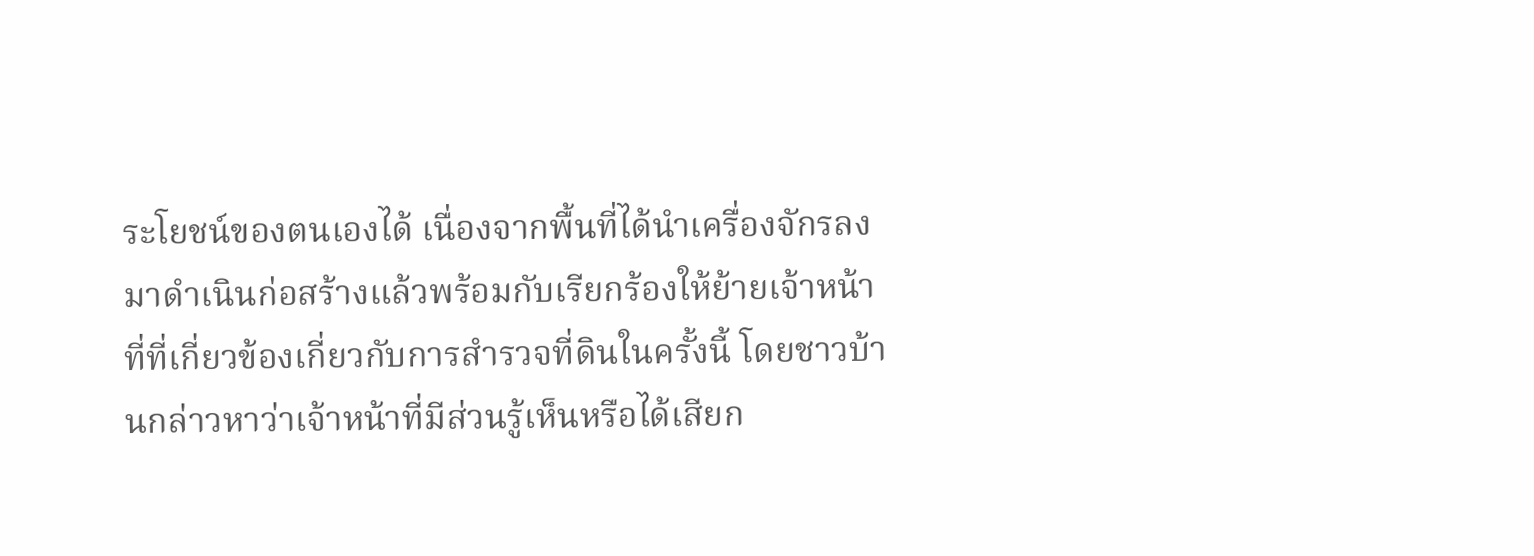ระโยชน์ของตนเองได้ เนื่องจากพื้นที่ได้นำเครื่องจักรลงมาดำเนินก่อสร้างแล้วพร้อมกับเรียกร้องให้ย้ายเจ้าหน้าที่ที่เกี่ยวข้องเกี่ยวกับการสำรวจที่ดินในครั้งนี้ โดยชาวบ้านกล่าวหาว่าเจ้าหน้าที่มีส่วนรู้เห็นหรือได้เสียก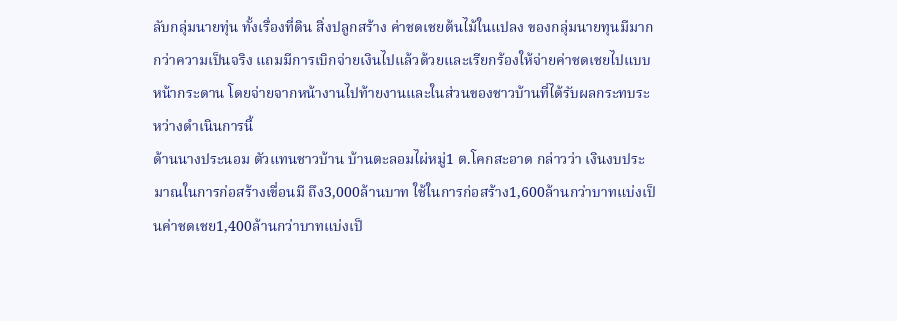ลับกลุ่มนายทุ่น ทั้งเรื่องที่ดิน สิ่งปลูกสร้าง ค่าชดเชยต้นไม้ในแปลง ของกลุ่มนายทุนมีมากกว่าความเป็นจริง แถมมีการเบิกจ่ายเงินไปแล้วด้วยและเรียกร้องให้จ่ายค่าชดเชยไปแบบหน้ากระดาน โดยจ่ายจากหน้างานไปท้ายงานและในส่วนของชาวบ้านที่ได้รับผลกระทบระหว่างดำเนินการนี้
ด้านนางประนอม ตัวแทนชาวบ้าน บ้านตะลอมไผ่หมู่1 ต.โคกสะอาด กล่าวว่า เงินงบประมาณในการก่อสร้างเขื่อนมี ถึง3,000ล้านบาท ใช้ในการก่อสร้าง1,600ล้านกว่าบาทแบ่งเป็นค่าชดเชย1,400ล้านกว่าบาทแบ่งเป็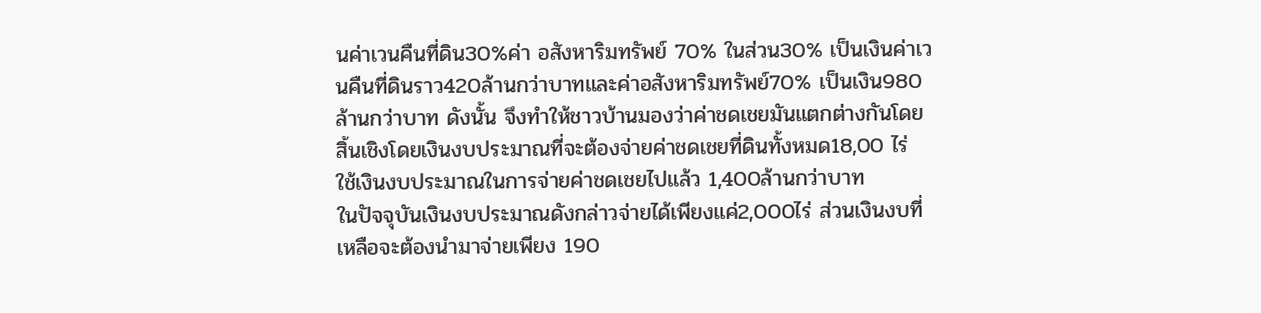นค่าเวนคืนที่ดิน30%ค่า อสังหาริมทรัพย์ 70% ในส่วน30% เป็นเงินค่าเวนคืนที่ดินราว420ล้านกว่าบาทและค่าอสังหาริมทรัพย์70% เป็นเงิน980ล้านกว่าบาท ดังนั้น จึงทำให้ชาวบ้านมองว่าค่าชดเชยมันแตกต่างกันโดยสิ้นเชิงโดยเงินงบประมาณที่จะต้องจ่ายค่าชดเชยที่ดินทั้งหมด18,00 ไร่ ใช้เงินงบประมาณในการจ่ายค่าชดเชยไปแล้ว 1,400ล้านกว่าบาท
ในปัจจุบันเงินงบประมาณดังกล่าวจ่ายได้เพียงแค่2,000ไร่ ส่วนเงินงบที่เหลือจะต้องนำมาจ่ายเพียง 190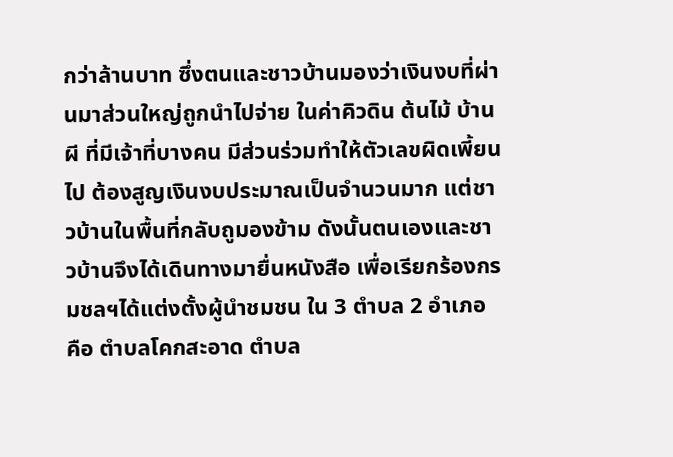กว่าล้านบาท ซึ่งตนและชาวบ้านมองว่าเงินงบที่ผ่านมาส่วนใหญ่ถูกนำไปจ่าย ในค่าคิวดิน ต้นไม้ บ้านผี ที่มีเจ้าที่บางคน มีส่วนร่วมทำให้ตัวเลขผิดเพี้ยนไป ต้องสูญเงินงบประมาณเป็นจำนวนมาก แต่ชาวบ้านในพื้นที่กลับถูมองข้าม ดังนั้นตนเองและชาวบ้านจึงได้เดินทางมายื่นหนังสือ เพื่อเรียกร้องกรมชลฯได้แต่งตั้งผู้นำชมชน ใน 3 ตำบล 2 อำเภอ คือ ตำบลโคกสะอาด ตำบล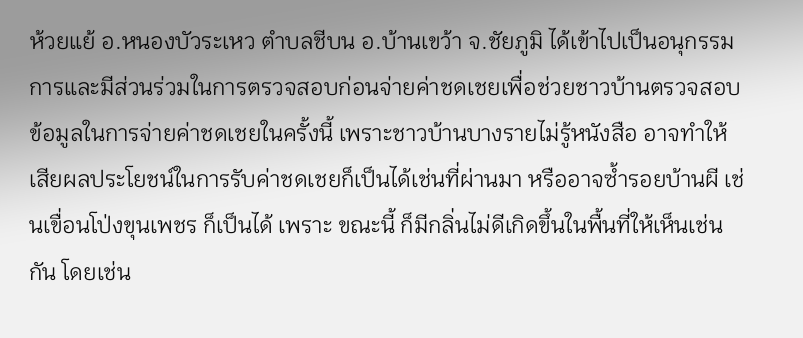ห้วยแย้ อ.หนองบัวระเหว ตำบลชีบน อ.บ้านเขว้า จ.ชัยภูมิ ได้เข้าไปเป็นอนุกรรมการและมีส่วนร่วมในการตรวจสอบก่อนจ่ายค่าชดเชยเพื่อช่วยชาวบ้านตรวจสอบข้อมูลในการจ่ายค่าชดเชยในครั้งนี้ เพราะชาวบ้านบางรายไม่รู้หนังสือ อาจทำให้เสียผลประโยชน์ในการรับค่าชดเชยก็เป็นได้เช่นที่ผ่านมา หรืออาจซ้ำรอยบ้านผี เช่นเขื่อนโป่งขุนเพชร ก็เป็นได้ เพราะ ขณะนี้ ก็มีกลิ่นไม่ดีเกิดขึ้นในพื้นที่ให้เห็นเช่นกัน โดยเช่น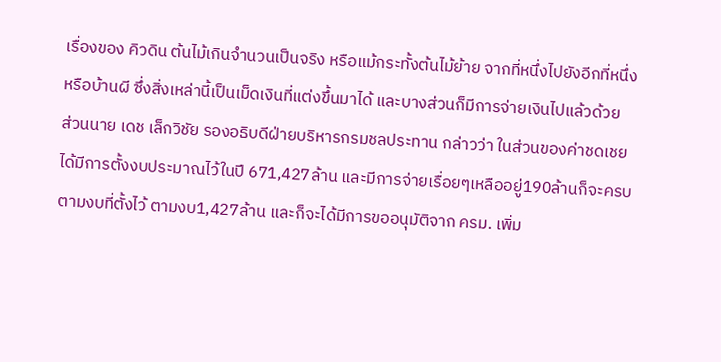เรื่องของ คิวดิน ต้นไม้เกินจำนวนเป็นจริง หรือแม้กระทั้งต้นไม้ย้าย จากที่หนึ่งไปยังอีกที่หนึ่ง หรือบ้านผี ซึ่งสิ่งเหล่านี้เป็นเม็ดเงินที่แต่งขึ้นมาได้ และบางส่วนก็มีการจ่ายเงินไปแล้วด้วย
ส่วนนาย เดช เล็กวิชัย รองอธิบดีฝ่ายบริหารกรมชลประทาน กล่าวว่า ในส่วนของค่าชดเชย ได้มีการตั้งงบประมาณไว้ในปี 671,427ล้าน และมีการจ่ายเรื่อยๆเหลืออยู่190ล้านก็จะครบตามงบที่ตั้งไว้ ตามงบ1,427ล้าน และก็จะได้มีการขออนุมัติจาก ครม. เพิ่ม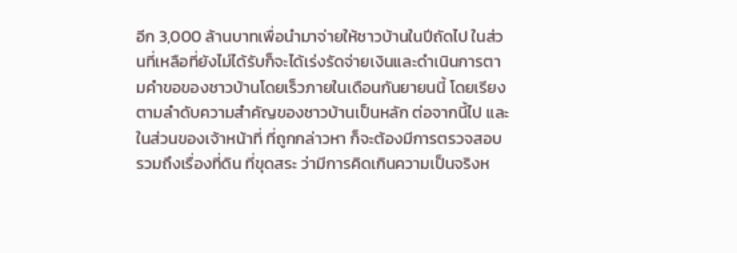อีก 3,000 ล้านบาทเพื่อนำมาจ่ายให้ชาวบ้านในปีถัดไป ในส่วนที่เหลือที่ยังไม่ได้รับก็จะได้เร่งรัดจ่ายเงินและดำเนินการตามคำขอของชาวบ้านโดยเร็วภายในเดือนกันยายนนี้ โดยเรียงตามลำดับความสำคัญของชาวบ้านเป็นหลัก ต่อจากนี้ไป และในส่วนของเจ้าหน้าที่ ที่ถูกกล่าวหา ก็จะต้องมีการตรวจสอบ รวมถึงเรื่องที่ดิน ที่ขุดสระ ว่ามีการคิดเกินความเป็นจริงห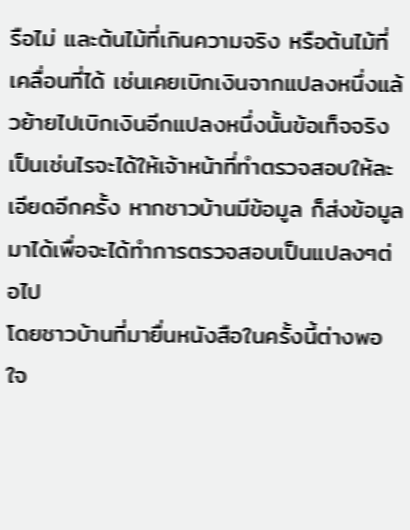รือไม่ และต้นไม้ที่เกินความจริง หรือต้นไม้ที่เคลื่อนที่ได้ เช่นเคยเบิกเงินจากแปลงหนึ่งแล้วย้ายไปเบิกเงินอีกแปลงหนึ่งนั้นข้อเท็จจริงเป็นเช่นไรจะได้ให้เจ้าหน้าที่ทำตรวจสอบให้ละเอียดอีกครั้ง หากชาวบ้านมีข้อมูล ก็ส่งข้อมูลมาได้เพื่อจะได้ทำการตรวจสอบเป็นแปลงๆต่อไป
โดยชาวบ้านที่มายื่นหนังสือในครั้งนี้ต่างพอใจ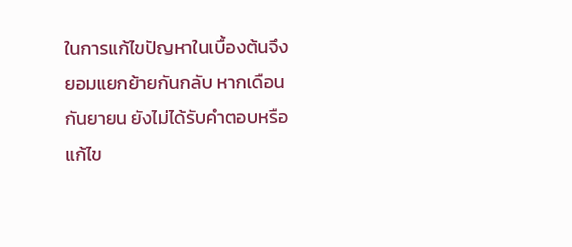ในการแก้ไขปัญหาในเบื้องต้นจึงยอมแยกย้ายกันกลับ หากเดือนกันยายน ยังไม่ได้รับคำตอบหรือแก้ไข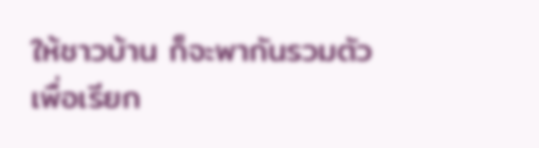ให้ชาวบ้าน ก็จะพากันรวมตัวเพื่อเรียก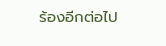ร้องอีกต่อไป